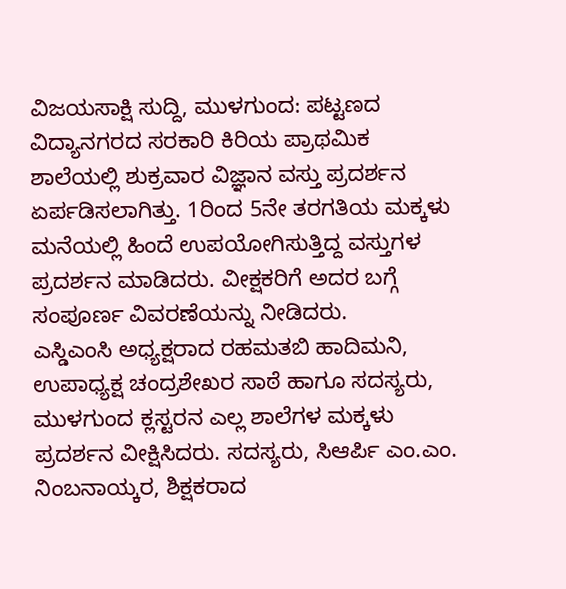ವಿಜಯಸಾಕ್ಷಿ ಸುದ್ದಿ, ಮುಳಗುಂದ: ಪಟ್ಟಣದ ವಿದ್ಯಾನಗರದ ಸರಕಾರಿ ಕಿರಿಯ ಪ್ರಾಥಮಿಕ ಶಾಲೆಯಲ್ಲಿ ಶುಕ್ರವಾರ ವಿಜ್ಞಾನ ವಸ್ತು ಪ್ರದರ್ಶನ ಏರ್ಪಡಿಸಲಾಗಿತ್ತು. 1ರಿಂದ 5ನೇ ತರಗತಿಯ ಮಕ್ಕಳು ಮನೆಯಲ್ಲಿ ಹಿಂದೆ ಉಪಯೋಗಿಸುತ್ತಿದ್ದ ವಸ್ತುಗಳ ಪ್ರದರ್ಶನ ಮಾಡಿದರು. ವೀಕ್ಷಕರಿಗೆ ಅದರ ಬಗ್ಗೆ ಸಂಪೂರ್ಣ ವಿವರಣೆಯನ್ನು ನೀಡಿದರು.
ಎಸ್ಡಿಎಂಸಿ ಅಧ್ಯಕ್ಷರಾದ ರಹಮತಬಿ ಹಾದಿಮನಿ, ಉಪಾಧ್ಯಕ್ಷ ಚಂದ್ರಶೇಖರ ಸಾಠೆ ಹಾಗೂ ಸದಸ್ಯರು, ಮುಳಗುಂದ ಕ್ಲಸ್ಟರನ ಎಲ್ಲ ಶಾಲೆಗಳ ಮಕ್ಕಳು ಪ್ರದರ್ಶನ ವೀಕ್ಷಿಸಿದರು. ಸದಸ್ಯರು, ಸಿಆರ್ಪಿ ಎಂ.ಎಂ. ನಿಂಬನಾಯ್ಕರ, ಶಿಕ್ಷಕರಾದ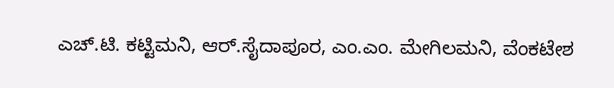ಎಚ್.ಟಿ. ಕಟ್ಟಿಮನಿ, ಆರ್.ಸೈದಾಪೂರ, ಎಂ.ಎಂ. ಮೇಗಿಲಮನಿ, ವೆಂಕಟೇಶ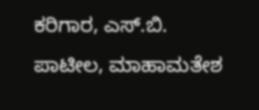ಕರಿಗಾರ, ಎಸ್.ಬಿ. ಪಾಟೀಲ, ಮಾಹಾಮತೇಶ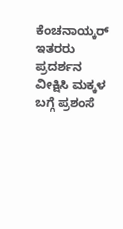ಕೆಂಚನಾಯ್ಕರ್ ಇತರರು ಪ್ರದರ್ಶನ ವೀಕ್ಷಿಸಿ ಮಕ್ಕಳ ಬಗ್ಗೆ ಪ್ರಶಂಸೆ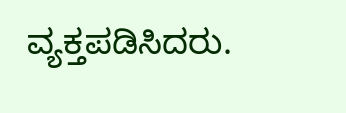ವ್ಯಕ್ತಪಡಿಸಿದರು.